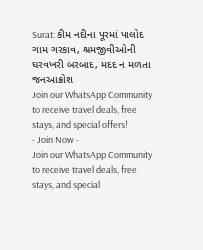Surat: કીમ નદીના પૂરમાં પાલોદ ગામ ગરકાવ, શ્રમજીવીઓની ઘરવખરી બરબાદ, મદદ ન મળતા જનઆક્રોશ
Join our WhatsApp Community to receive travel deals, free stays, and special offers!
- Join Now -
Join our WhatsApp Community to receive travel deals, free stays, and special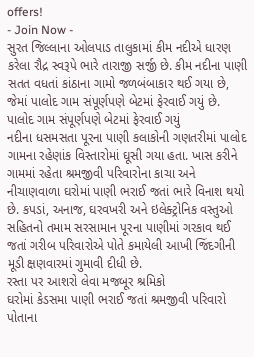offers!
- Join Now -
સુરત જિલ્લાના ઓલપાડ તાલુકામાં કીમ નદીએ ધારણ કરેલા રૌદ્ર સ્વરૂપે ભારે તારાજી સર્જી છે. કીમ નદીના પાણી સતત વધતાં કાંઠાના ગામો જળબંબાકાર થઈ ગયા છે, જેમાં પાલોદ ગામ સંપૂર્ણપણે બેટમાં ફેરવાઈ ગયું છે.
પાલોદ ગામ સંપૂર્ણપણે બેટમાં ફેરવાઈ ગયું
નદીના ધસમસતા પૂરના પાણી કલાકોની ગણતરીમાં પાલોદ ગામના રહેણાંક વિસ્તારોમાં ઘૂસી ગયા હતા. ખાસ કરીને ગામમાં રહેતા શ્રમજીવી પરિવારોના કાચા અને નીચાણવાળા ઘરોમાં પાણી ભરાઈ જતાં ભારે વિનાશ થયો છે. કપડાં, અનાજ, ઘરવખરી અને ઇલેક્ટ્રોનિક વસ્તુઓ સહિતનો તમામ સરસામાન પૂરના પાણીમાં ગરકાવ થઈ જતાં ગરીબ પરિવારોએ પોતે કમાયેલી આખી જિંદગીની મૂડી ક્ષણવારમાં ગુમાવી દીધી છે.
રસ્તા પર આશરો લેવા મજબૂર શ્રમિકો
ઘરોમાં કેડસમા પાણી ભરાઈ જતાં શ્રમજીવી પરિવારો પોતાના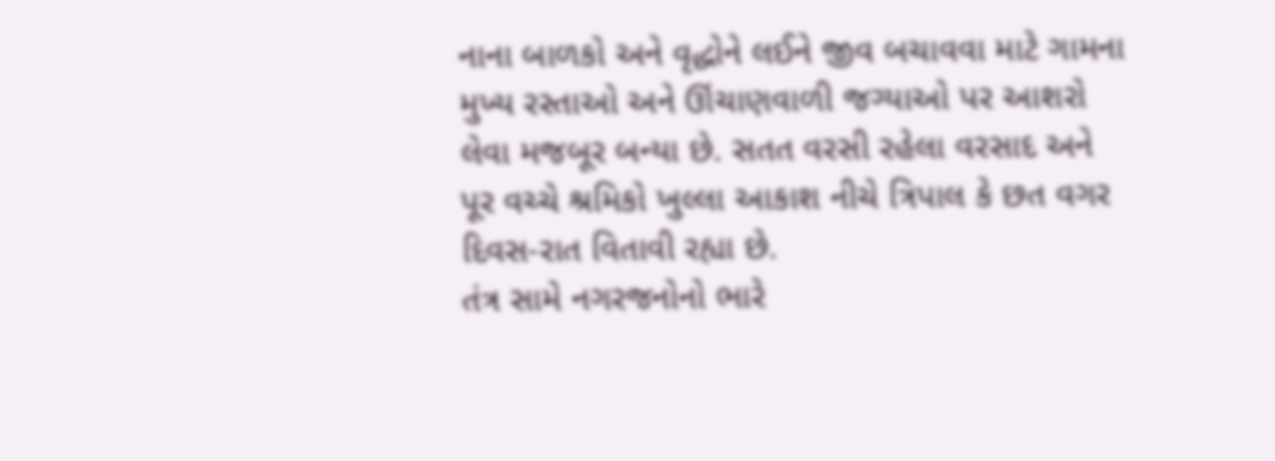નાના બાળકો અને વૃદ્ધોને લઈને જીવ બચાવવા માટે ગામના મુખ્ય રસ્તાઓ અને ઊંચાણવાળી જગ્યાઓ પર આશરો લેવા મજબૂર બન્યા છે. સતત વરસી રહેલા વરસાદ અને પૂર વચ્ચે શ્રમિકો ખુલ્લા આકાશ નીચે ત્રિપાલ કે છત વગર દિવસ-રાત વિતાવી રહ્યા છે.
તંત્ર સામે નગરજનોનો ભારે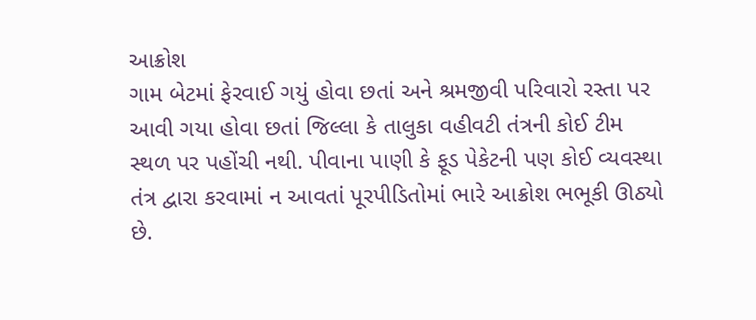આક્રોશ
ગામ બેટમાં ફેરવાઈ ગયું હોવા છતાં અને શ્રમજીવી પરિવારો રસ્તા પર આવી ગયા હોવા છતાં જિલ્લા કે તાલુકા વહીવટી તંત્રની કોઈ ટીમ સ્થળ પર પહોંચી નથી. પીવાના પાણી કે ફૂડ પેકેટની પણ કોઈ વ્યવસ્થા તંત્ર દ્વારા કરવામાં ન આવતાં પૂરપીડિતોમાં ભારે આક્રોશ ભભૂકી ઊઠ્યો છે.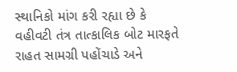સ્થાનિકો માંગ કરી રહ્યા છે કે વહીવટી તંત્ર તાત્કાલિક બોટ મારફતે રાહત સામગ્રી પહોંચાડે અને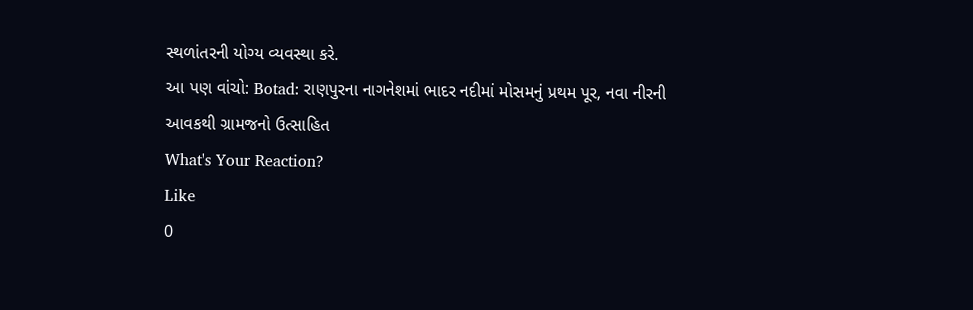સ્થળાંતરની યોગ્ય વ્યવસ્થા કરે.
આ પણ વાંચો: Botad: રાણપુરના નાગનેશમાં ભાદર નદીમાં મોસમનું પ્રથમ પૂર, નવા નીરની આવકથી ગ્રામજનો ઉત્સાહિત
What's Your Reaction?
Like
0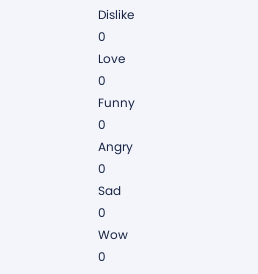Dislike
0
Love
0
Funny
0
Angry
0
Sad
0
Wow
0